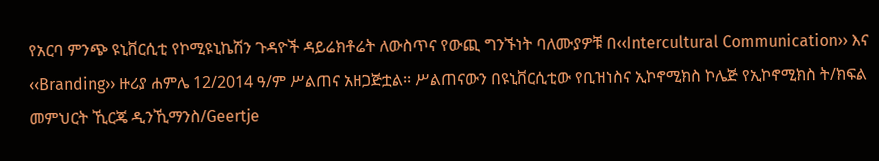የአርባ ምንጭ ዩኒቨርሲቲ የኮሚዩኒኬሽን ጉዳዮች ዳይሬክቶሬት ለውስጥና የውጪ ግንኙነት ባለሙያዎቹ በ‹‹Intercultural Communication›› እና ‹‹Branding›› ዙሪያ ሐምሌ 12/2014 ዓ/ም ሥልጠና አዘጋጅቷል፡፡ ሥልጠናውን በዩኒቨርሲቲው የቢዝነስና ኢኮኖሚክስ ኮሌጅ የኢኮኖሚክስ ት/ክፍል መምህርት ኺርጄ ዲንኺማንስ/Geertje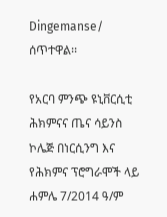Dingemanse/ ሰጥተዋል፡፡

የአርባ ምንጭ ዩኒቨርሲቲ ሕክምናና ጤና ሳይንስ ኮሌጅ በነርሲንግ እና የሕክምና ፕሮግራሞች ላይ ሐምሌ 7/2014 ዓ/ም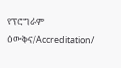የፕሮግራም ዕውቅና/Accreditation/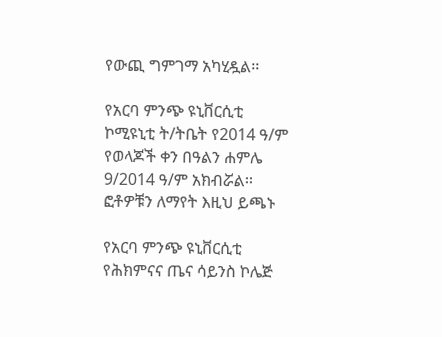የውጪ ግምገማ አካሂዷል፡፡

የአርባ ምንጭ ዩኒቨርሲቲ ኮሚዩኒቲ ት/ትቤት የ2014 ዓ/ም የወላጆች ቀን በዓልን ሐምሌ 9/2014 ዓ/ም አክብሯል፡፡ፎቶዎቹን ለማየት እዚህ ይጫኑ

የአርባ ምንጭ ዩኒቨርሲቲ የሕክምናና ጤና ሳይንስ ኮሌጅ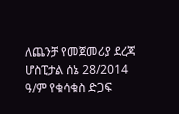ለጨንቻ የመጀመሪያ ደረጃ ሆስፒታል ሰኔ 28/2014 ዓ/ም የቁሳቁስ ድጋፍ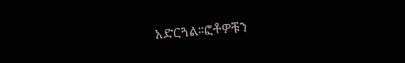አድርጓል፡፡ፎቶዎቹን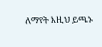ለማየት እዚህ ይጫኑ